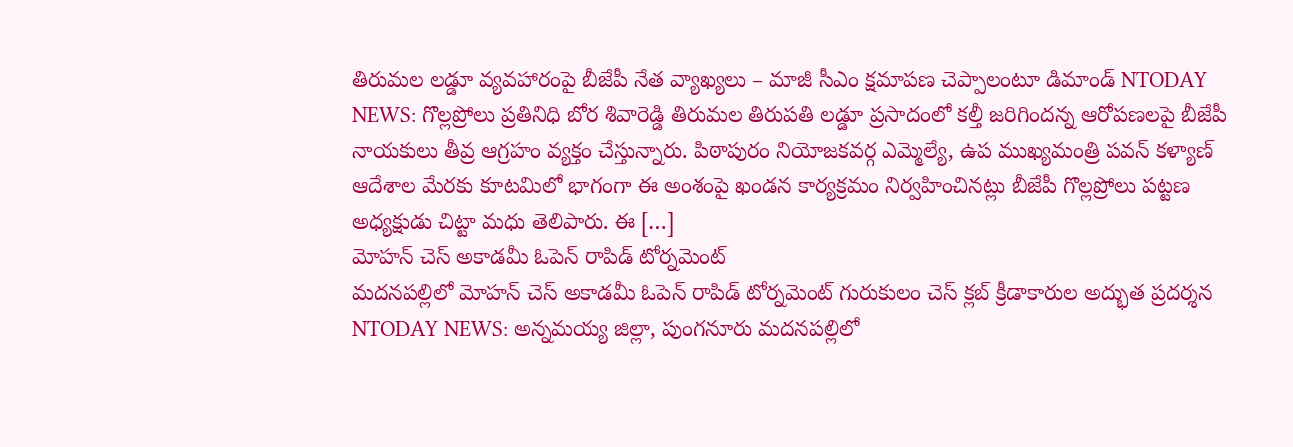తిరుమల లడ్డూ వ్యవహారంపై బీజేపీ నేత వ్యాఖ్యలు – మాజీ సీఎం క్షమాపణ చెప్పాలంటూ డిమాండ్ NTODAY NEWS: గొల్లప్రోలు ప్రతినిధి బోర శివారెడ్డి తిరుమల తిరుపతి లడ్డూ ప్రసాదంలో కల్తీ జరిగిందన్న ఆరోపణలపై బీజేపీ నాయకులు తీవ్ర ఆగ్రహం వ్యక్తం చేస్తున్నారు. పిఠాపురం నియోజకవర్గ ఎమ్మెల్యే, ఉప ముఖ్యమంత్రి పవన్ కళ్యాణ్ ఆదేశాల మేరకు కూటమిలో భాగంగా ఈ అంశంపై ఖండన కార్యక్రమం నిర్వహించినట్లు బీజేపీ గొల్లప్రోలు పట్టణ అధ్యక్షుడు చిట్టా మధు తెలిపారు. ఈ […]
మోహన్ చెస్ అకాడమీ ఓపెన్ రాపిడ్ టోర్నమెంట్
మదనపల్లిలో మోహన్ చెస్ అకాడమీ ఓపెన్ రాపిడ్ టోర్నమెంట్ గురుకులం చెస్ క్లబ్ క్రీడాకారుల అద్భుత ప్రదర్శన NTODAY NEWS: అన్నమయ్య జిల్లా, పుంగనూరు మదనపల్లిలో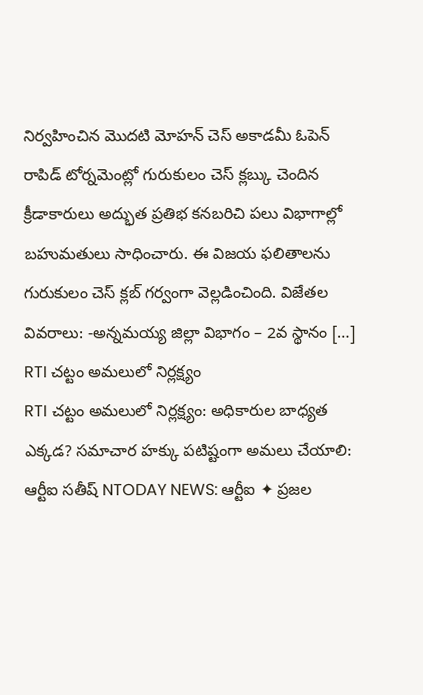నిర్వహించిన మొదటి మోహన్ చెస్ అకాడమీ ఓపెన్ రాపిడ్ టోర్నమెంట్లో గురుకులం చెస్ క్లబ్కు చెందిన క్రీడాకారులు అద్భుత ప్రతిభ కనబరిచి పలు విభాగాల్లో బహుమతులు సాధించారు. ఈ విజయ ఫలితాలను గురుకులం చెస్ క్లబ్ గర్వంగా వెల్లడించింది. విజేతల వివరాలు: -అన్నమయ్య జిల్లా విభాగం – 2వ స్థానం […]
RTI చట్టం అమలులో నిర్లక్ష్యం
RTI చట్టం అమలులో నిర్లక్ష్యం: అధికారుల బాధ్యత ఎక్కడ? సమాచార హక్కు పటిష్టంగా అమలు చేయాలి: ఆర్టీఐ సతీష్ NTODAY NEWS: ఆర్టీఐ ✦ ప్రజల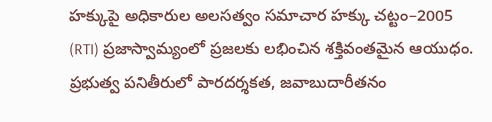హక్కుపై అధికారుల అలసత్వం సమాచార హక్కు చట్టం–2005 (RTI) ప్రజాస్వామ్యంలో ప్రజలకు లభించిన శక్తివంతమైన ఆయుధం. ప్రభుత్వ పనితీరులో పారదర్శకత, జవాబుదారీతనం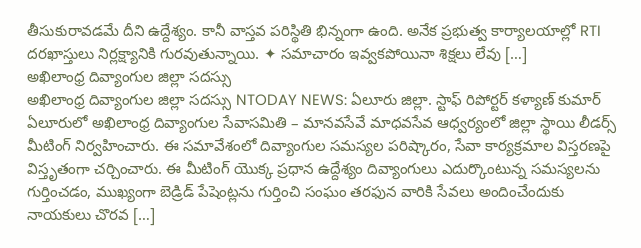తీసుకురావడమే దీని ఉద్దేశ్యం. కానీ వాస్తవ పరిస్థితి భిన్నంగా ఉంది. అనేక ప్రభుత్వ కార్యాలయాల్లో RTI దరఖాస్తులు నిర్లక్ష్యానికి గురవుతున్నాయి. ✦ సమాచారం ఇవ్వకపోయినా శిక్షలు లేవు […]
అఖిలాంధ్ర దివ్యాంగుల జిల్లా సదస్సు
అఖిలాంధ్ర దివ్యాంగుల జిల్లా సదస్సు NTODAY NEWS: ఏలూరు జిల్లా. స్టాఫ్ రిపోర్టర్ కళ్యాణ్ కుమార్ ఏలూరులో అఖిలాంధ్ర దివ్యాంగుల సేవాసమితి – మానవసేవే మాధవసేవ ఆధ్వర్యంలో జిల్లా స్థాయి లీడర్స్ మీటింగ్ నిర్వహించారు. ఈ సమావేశంలో దివ్యాంగుల సమస్యల పరిష్కారం, సేవా కార్యక్రమాల విస్తరణపై విస్తృతంగా చర్చించారు. ఈ మీటింగ్ యొక్క ప్రధాన ఉద్దేశ్యం దివ్యాంగులు ఎదుర్కొంటున్న సమస్యలను గుర్తించడం, ముఖ్యంగా బెడ్రిడ్ పేషెంట్లను గుర్తించి సంఘం తరఫున వారికి సేవలు అందించేందుకు నాయకులు చొరవ […]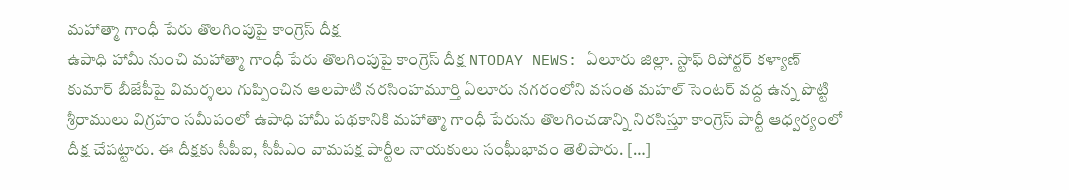మహాత్మా గాంధీ పేరు తొలగింపుపై కాంగ్రెస్ దీక్ష
ఉపాధి హామీ నుంచి మహాత్మా గాంధీ పేరు తొలగింపుపై కాంగ్రెస్ దీక్ష NTODAY NEWS: ఏలూరు జిల్లా. స్టాఫ్ రిపోర్టర్ కళ్యాణ్ కుమార్ బీజేపీపై విమర్శలు గుప్పించిన ఆలపాటి నరసింహమూర్తి ఏలూరు నగరంలోని వసంత మహల్ సెంటర్ వద్ద ఉన్న పొట్టి శ్రీరాములు విగ్రహం సమీపంలో ఉపాధి హామీ పథకానికి మహాత్మా గాంధీ పేరును తొలగించడాన్ని నిరసిస్తూ కాంగ్రెస్ పార్టీ ఆధ్వర్యంలో దీక్ష చేపట్టారు. ఈ దీక్షకు సీపీఐ, సీపీఎం వామపక్ష పార్టీల నాయకులు సంఘీభావం తెలిపారు. […]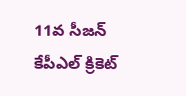11వ సీజన్ కేపీఎల్ క్రికెట్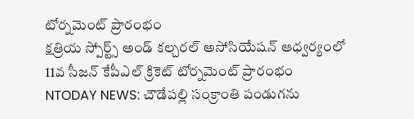టోర్నమెంట్ ప్రారంభం
క్షత్రియ స్పోర్ట్స్ అండ్ కల్చరల్ అసోసియేషన్ ఆధ్వర్యంలో 11వ సీజన్ కేపీఎల్ క్రికెట్ టోర్నమెంట్ ప్రారంభం NTODAY NEWS: చౌడేపల్లి సంక్రాంతి పండుగను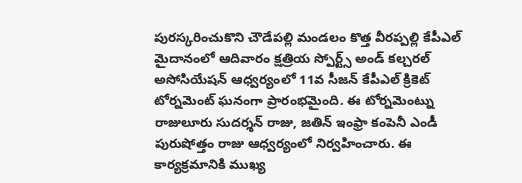పురస్కరించుకొని చౌడేపల్లి మండలం కొత్త వీరప్పల్లి కేపీఎల్ మైదానంలో ఆదివారం క్షత్రియ స్పోర్ట్స్ అండ్ కల్చరల్ అసోసియేషన్ ఆధ్వర్యంలో 11వ సీజన్ కేపీఎల్ క్రికెట్ టోర్నమెంట్ ఘనంగా ప్రారంభమైంది. ఈ టోర్నమెంట్ను రాజులూరు సుదర్శన్ రాజు, జతిన్ ఇంఫ్రా కంపెనీ ఎండీ పురుషోత్తం రాజు ఆధ్వర్యంలో నిర్వహించారు. ఈ కార్యక్రమానికి ముఖ్య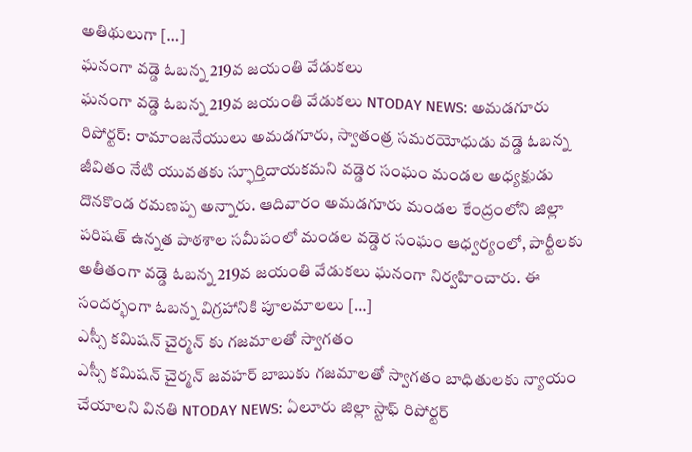అతిథులుగా […]
ఘనంగా వడ్డె ఓబన్న 219వ జయంతి వేడుకలు
ఘనంగా వడ్డె ఓబన్న 219వ జయంతి వేడుకలు NTODAY NEWS: అమడగూరు రిపోర్టర్: రామాంజనేయులు అమడగూరు, స్వాతంత్ర సమరయోధుడు వడ్డె ఓబన్న జీవితం నేటి యువతకు స్ఫూర్తిదాయకమని వడ్డెర సంఘం మండల అధ్యక్షుడు దొనకొండ రమణప్ప అన్నారు. ఆదివారం అమడగూరు మండల కేంద్రంలోని జిల్లా పరిషత్ ఉన్నత పాఠశాల సమీపంలో మండల వడ్డెర సంఘం ఆధ్వర్యంలో, పార్టీలకు అతీతంగా వడ్డె ఓబన్న 219వ జయంతి వేడుకలు ఘనంగా నిర్వహించారు. ఈ సందర్భంగా ఓబన్న విగ్రహానికి పూలమాలలు […]
ఎస్సీ కమిషన్ చైర్మన్ కు గజమాలతో స్వాగతం
ఎస్సీ కమిషన్ చైర్మన్ జవహర్ బాబుకు గజమాలతో స్వాగతం బాధితులకు న్యాయం చేయాలని వినతి NTODAY NEWS: ఏలూరు జిల్లా స్టాఫ్ రిపోర్టర్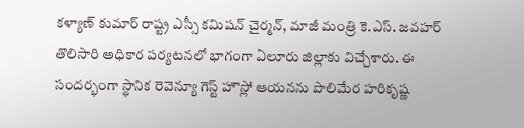కళ్యాణ్ కుమార్ రాష్ట్ర ఎస్సీ కమిషన్ చైర్మన్, మాజీ మంత్రి కె.ఎస్. జవహర్ తొలిసారి అధికార పర్యటనలో భాగంగా ఏలూరు జిల్లాకు విచ్చేశారు. ఈ సందర్భంగా స్థానిక రెవెన్యూ గెస్ట్ హౌస్లో ఆయనను పొలిమేర హరికృష్ణ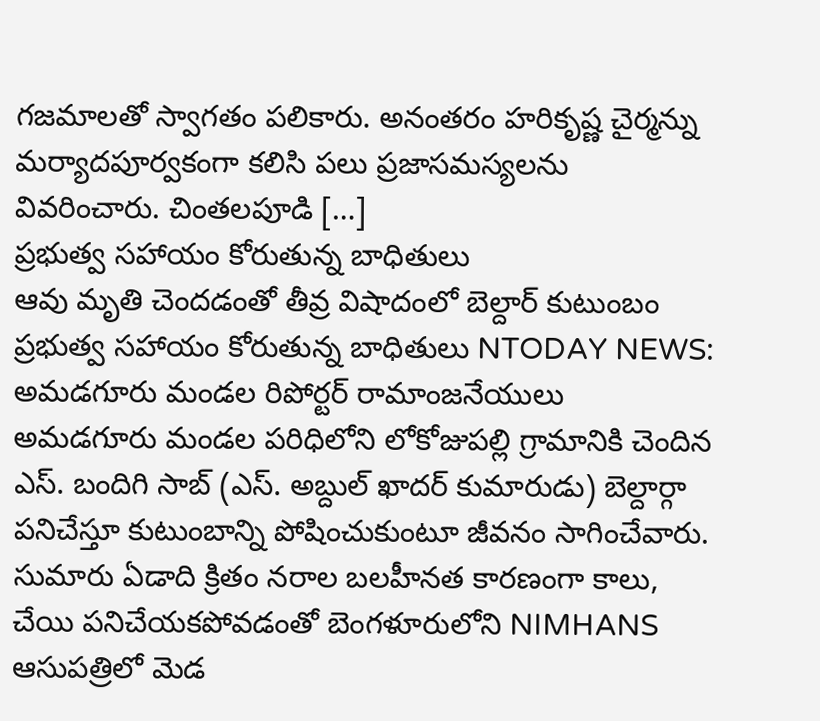గజమాలతో స్వాగతం పలికారు. అనంతరం హరికృష్ణ చైర్మన్ను మర్యాదపూర్వకంగా కలిసి పలు ప్రజాసమస్యలను వివరించారు. చింతలపూడి […]
ప్రభుత్వ సహాయం కోరుతున్న బాధితులు
ఆవు మృతి చెందడంతో తీవ్ర విషాదంలో బెల్దార్ కుటుంబం ప్రభుత్వ సహాయం కోరుతున్న బాధితులు NTODAY NEWS: అమడగూరు మండల రిపోర్టర్ రామాంజనేయులు అమడగూరు మండల పరిధిలోని లోకోజుపల్లి గ్రామానికి చెందిన ఎస్. బందిగి సాబ్ (ఎస్. అబ్దుల్ ఖాదర్ కుమారుడు) బెల్దార్గా పనిచేస్తూ కుటుంబాన్ని పోషించుకుంటూ జీవనం సాగించేవారు. సుమారు ఏడాది క్రితం నరాల బలహీనత కారణంగా కాలు, చేయి పనిచేయకపోవడంతో బెంగళూరులోని NIMHANS ఆసుపత్రిలో మెడ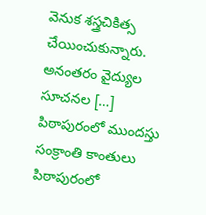వెనుక శస్త్రచికిత్స చేయించుకున్నారు. అనంతరం వైద్యుల సూచనల […]
పిఠాపురంలో ముందస్తు సంక్రాంతి కాంతులు
పిఠాపురంలో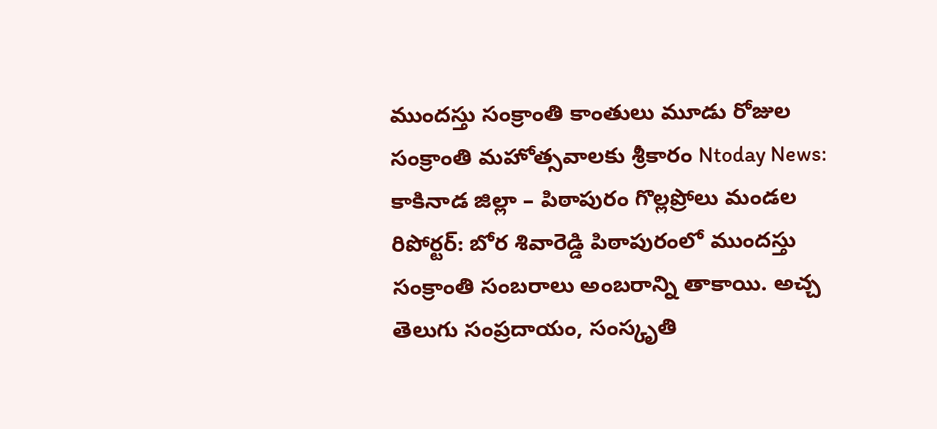ముందస్తు సంక్రాంతి కాంతులు మూడు రోజుల సంక్రాంతి మహోత్సవాలకు శ్రీకారం Ntoday News: కాకినాడ జిల్లా – పిఠాపురం గొల్లప్రోలు మండల రిపోర్టర్: బోర శివారెడ్డి పిఠాపురంలో ముందస్తు సంక్రాంతి సంబరాలు అంబరాన్ని తాకాయి. అచ్చ తెలుగు సంప్రదాయం, సంస్కృతి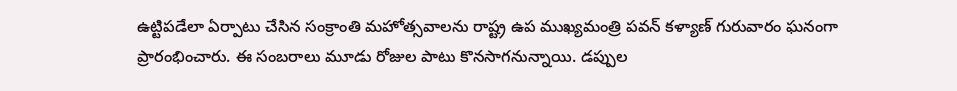ఉట్టిపడేలా ఏర్పాటు చేసిన సంక్రాంతి మహోత్సవాలను రాష్ట్ర ఉప ముఖ్యమంత్రి పవన్ కళ్యాణ్ గురువారం ఘనంగా ప్రారంభించారు. ఈ సంబరాలు మూడు రోజుల పాటు కొనసాగనున్నాయి. డప్పుల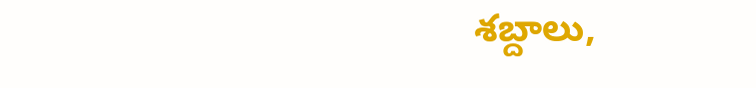శబ్దాలు,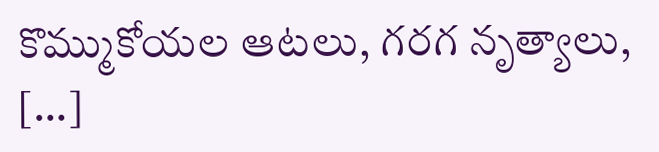కొమ్ముకోయల ఆటలు, గరగ నృత్యాలు, […]